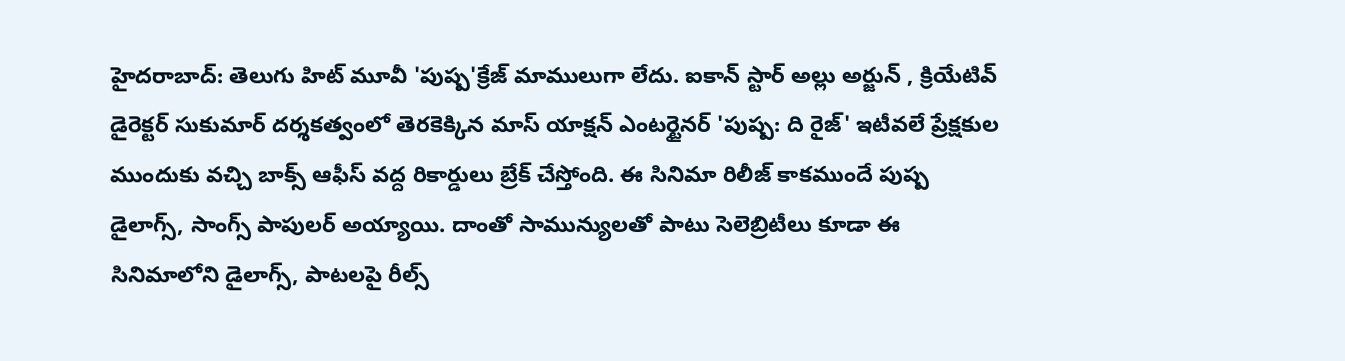హైదరాబాద్: తెలుగు హిట్ మూవీ 'పుష్ప'క్రేజ్ మాములుగా లేదు. ఐకాన్ స్టార్ అల్లు అర్జున్ , క్రియేటివ్ డైరెక్టర్ సుకుమార్ దర్శకత్వంలో తెరకెక్కిన మాస్ యాక్షన్ ఎంటర్టైనర్ 'పుష్ప: ది రైజ్' ఇటీవలే ప్రేక్షకుల ముందుకు వచ్చి బాక్స్ ఆఫీస్ వద్ద రికార్డులు బ్రేక్ చేస్తోంది. ఈ సినిమా రిలీజ్ కాకముందే పుష్ప డైలాగ్స్, సాంగ్స్ పాపులర్ అయ్యాయి. దాంతో సామున్యులతో పాటు సెలెబ్రిటీలు కూడా ఈ సినిమాలోని డైలాగ్స్, పాటలపై రీల్స్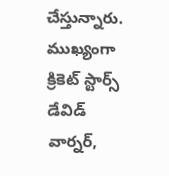చేస్తున్నారు. ముఖ్యంగా క్రికెట్ స్టార్స్ డేవిడ్ వార్నర్,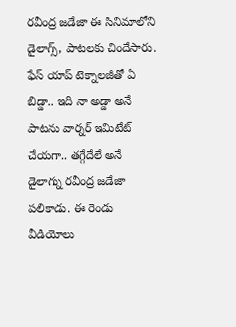రవీంద్ర జడేజా ఈ సినిమాలోని డైలాగ్స్, పాటలకు చిందేసారు. ఫేస్ యాప్ టెక్నాలజీతో ఏ బిడ్డా.. ఇది నా అడ్డా అనే పాటను వార్నర్ ఇమిటేట్ చేయగా.. తగ్గేదేలే అనే డైలాగ్ను రవీంద్ర జడేజా పలికాడు. ఈ రెండు వీడియోలు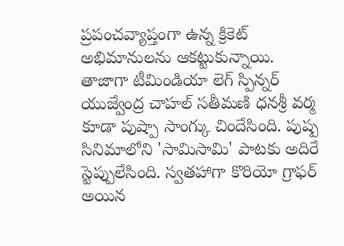ప్రపంచవ్యాప్తంగా ఉన్న క్రికెట్ అభిమానులను ఆకట్టుకున్నాయి.
తాజాగా టీమిండియా లెగ్ స్పిన్నర్ యుజ్వేంద్ర చాహల్ సతీమణి ధనశ్రీ వర్మ కూడా పుష్పా సాంగ్కు చిందేసింది. పుష్ప సినిమాలోని 'సామిసామి' పాటకు అదిరే స్టెప్పులేసింది. స్వతహాగా కొరియో గ్రాఫర్ అయిన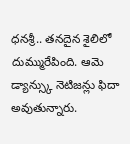ధనశ్రీ.. తనదైన శైలిలో దుమ్మురేపింది. ఆమె డ్యాన్స్కు నెటిజన్లు ఫిదా అవుతున్నారు.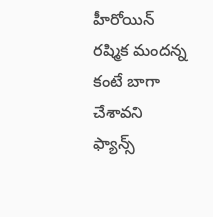హీరోయిన్ రష్మిక మందన్న కంటే బాగా చేశావని ఫ్యాన్స్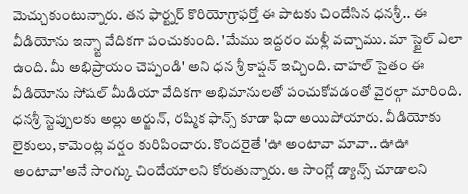మెచ్చుకుంటున్నారు. తన ఫార్ట్నర్ కొరియోగ్రాఫర్తో ఈ పాటకు చిందేసిన ధనశ్రీ.. ఈ వీడియోను ఇన్స్టా వేదికగా పంచుకుంది. 'మేము ఇద్దరం మళ్లీ వచ్చాము. మా స్టైల్ ఎలా ఉంది. మీ అభిప్రాయం చెప్పండి' అని ధన శ్రీ కాప్షన్ ఇచ్చింది. చాహల్ సైతం ఈ వీడియోను సోషల్ మీడియా వేదికగా అభిమానులతో పంచుకోవడంతో వైరల్గా మారింది.
ధనశ్రీ స్టెప్పులకు అల్లు అర్జున్, రష్మిక ఫాన్స్ కూడా ఫిదా అయిపోయారు. వీడియోకు లైకులు, కామెంట్ల వర్షం కురిపించారు. కొందరైతే 'ఊ అంటావా మావా.. ఊఊ అంటావా'అనే సాంగ్కు చిందేయాలని కోరుతున్నారు. ఆ సాంగ్లో డ్యాన్స్ చూడాలని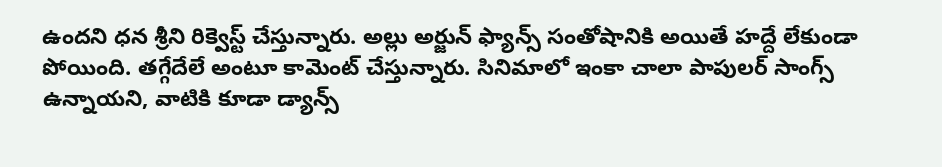ఉందని ధన శ్రీని రిక్వెస్ట్ చేస్తున్నారు. అల్లు అర్జున్ ఫ్యాన్స్ సంతోషానికి అయితే హద్దే లేకుండా పోయింది. తగ్గేదేలే అంటూ కామెంట్ చేస్తున్నారు. సినిమాలో ఇంకా చాలా పాపులర్ సాంగ్స్ ఉన్నాయని, వాటికి కూడా డ్యాన్స్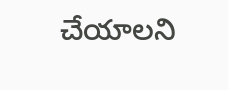చేయాలని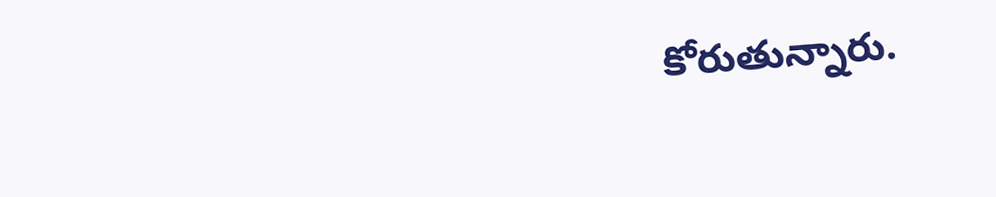కోరుతున్నారు.